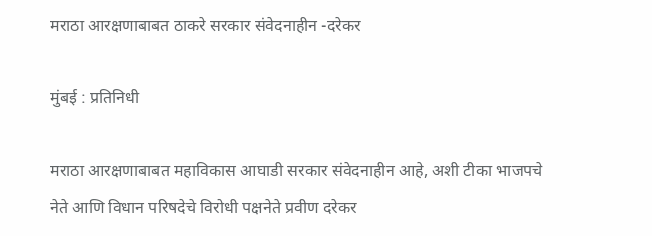मराठा आरक्षणाबाबत ठाकरे सरकार संवेदनाहीन -दरेकर

मुंबई : प्रतिनिधी

मराठा आरक्षणाबाबत महाविकास आघाडी सरकार संवेदनाहीन आहे, अशी टीका भाजपचे नेते आणि विधान परिषदेचे विरोधी पक्षनेते प्रवीण दरेकर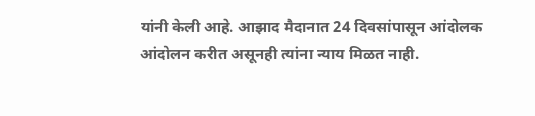यांनी केली आहे. आझाद मैदानात 24 दिवसांपासून आंदोलक आंदोलन करीत असूनही त्यांना न्याय मिळत नाही.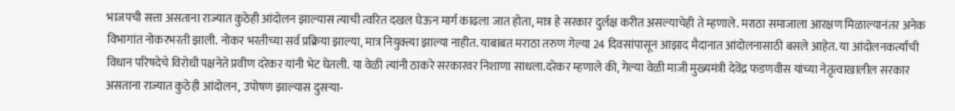भाजपची सत्ता असताना राज्यात कुठेही आंदोलन झाल्यास त्याची त्वरित दखल घेऊन मार्ग काढला जात होता, मात्र हे सरकार दुर्लक्ष करीत असल्याचेही ते म्हणाले. मराठा समाजाला आरक्षण मिळाल्यानंतर अनेक विभागांत नोकरभरती झाली. नोकर भरतीच्या सर्व प्रक्रिया झाल्या, मात्र नियुक्त्या झाल्या नाहीत. याबाबत मराठा तरुण गेल्या 24 दिवसांपासून आझाद मैदानात आंदोलनासाठी बसले आहेत. या आंदोलनकर्त्यांची विधान परिषदेचे विरोधी पक्षनेते प्रवीण दरेकर यांनी भेट घेतली. या वेळी त्यांनी ठाकरे सरकारवर निशाणा साधला.दरेकर म्हणाले की, गेल्या वेळी माजी मुख्यमंत्री देवेंद्र फडणवीस यांच्या नेतृत्वाखालील सरकार असताना राज्यात कुठेही आंदोलन, उपोषण झाल्यास दुसर्‍या-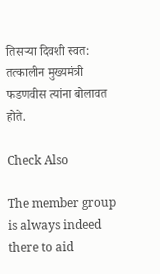तिसर्‍या दिवशी स्वत: तत्कालीन मुख्यमंत्री फडणवीस त्यांना बोलावत होते.

Check Also

The member group is always indeed there to aid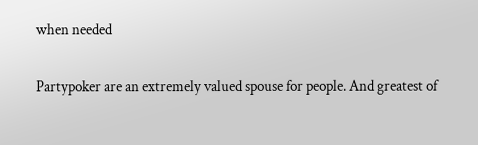when needed

Partypoker are an extremely valued spouse for people. And greatest of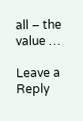all – the value …

Leave a Reply